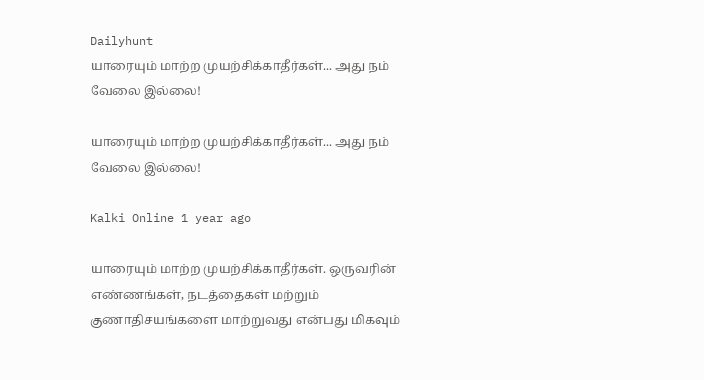Dailyhunt
யாரையும் மாற்ற முயற்சிக்காதீர்கள்... அது நம் வேலை இல்லை!

யாரையும் மாற்ற முயற்சிக்காதீர்கள்... அது நம் வேலை இல்லை!

Kalki Online 1 year ago

யாரையும் மாற்ற முயற்சிக்காதீர்கள். ஒருவரின் எண்ணங்கள், நடத்தைகள் மற்றும் குணாதிசயங்களை மாற்றுவது என்பது மிகவும்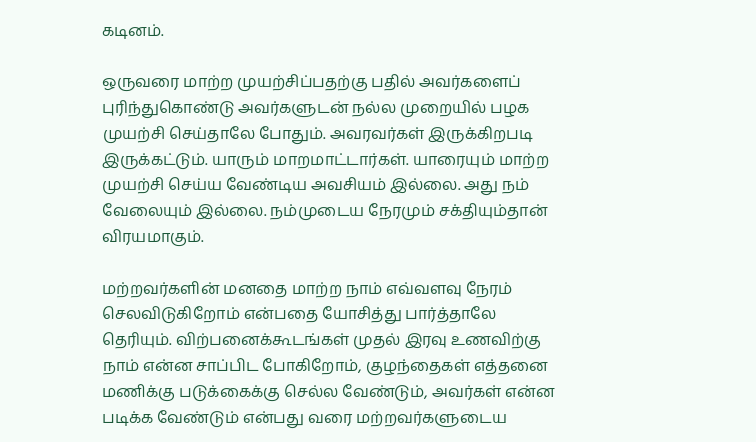கடினம்.

ஒருவரை மாற்ற முயற்சிப்பதற்கு பதில் அவர்களைப் புரிந்துகொண்டு அவர்களுடன் நல்ல முறையில் பழக முயற்சி செய்தாலே போதும். அவரவர்கள் இருக்கிறபடி இருக்கட்டும். யாரும் மாறமாட்டார்கள். யாரையும் மாற்ற முயற்சி செய்ய வேண்டிய அவசியம் இல்லை. அது நம் வேலையும் இல்லை. நம்முடைய நேரமும் சக்தியும்தான் விரயமாகும்.

மற்றவர்களின் மனதை மாற்ற நாம் எவ்வளவு நேரம் செலவிடுகிறோம் என்பதை யோசித்து பார்த்தாலே தெரியும். விற்பனைக்கூடங்கள் முதல் இரவு உணவிற்கு நாம் என்ன சாப்பிட போகிறோம், குழந்தைகள் எத்தனை மணிக்கு படுக்கைக்கு செல்ல வேண்டும், அவர்கள் என்ன படிக்க வேண்டும் என்பது வரை மற்றவர்களுடைய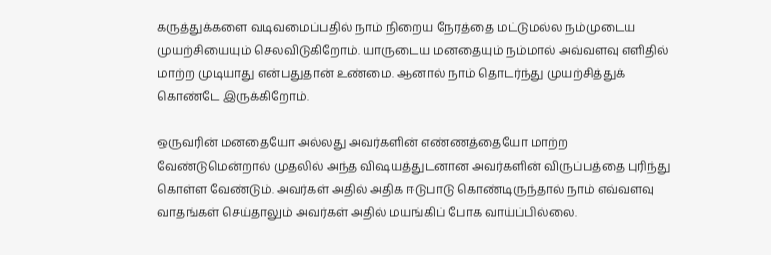கருத்துக்களை வடிவமைப்பதில் நாம் நிறைய நேரத்தை மட்டுமல்ல நம்முடைய முயற்சியையும் செலவிடுகிறோம். யாருடைய மனதையும் நம்மால் அவ்வளவு எளிதில் மாற்ற முடியாது என்பதுதான் உண்மை. ஆனால் நாம் தொடர்ந்து முயற்சித்துக் கொண்டே இருக்கிறோம்.

ஒருவரின் மனதையோ அல்லது அவர்களின் எண்ணத்தையோ மாற்ற வேண்டுமென்றால் முதலில் அந்த விஷயத்துடனான அவர்களின் விருப்பத்தை புரிந்து கொள்ள வேண்டும். அவர்கள் அதில் அதிக ஈடுபாடு கொண்டிருந்தால் நாம் எவ்வளவு வாதங்கள் செய்தாலும் அவர்கள் அதில் மயங்கிப் போக வாய்ப்பில்லை.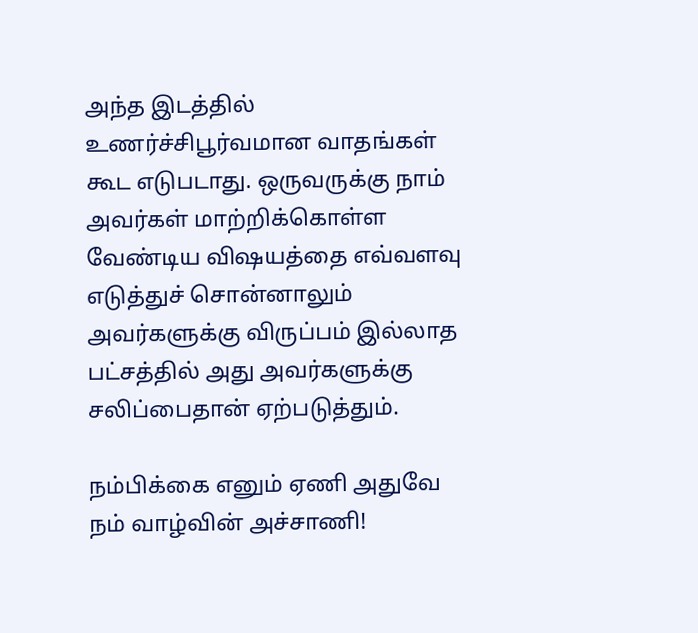அந்த இடத்தில் உணர்ச்சிபூர்வமான வாதங்கள் கூட எடுபடாது. ஒருவருக்கு நாம் அவர்கள் மாற்றிக்கொள்ள வேண்டிய விஷயத்தை எவ்வளவு எடுத்துச் சொன்னாலும் அவர்களுக்கு விருப்பம் இல்லாத பட்சத்தில் அது அவர்களுக்கு சலிப்பைதான் ஏற்படுத்தும்.

நம்பிக்கை எனும் ஏணி அதுவே நம் வாழ்வின் அச்சாணி!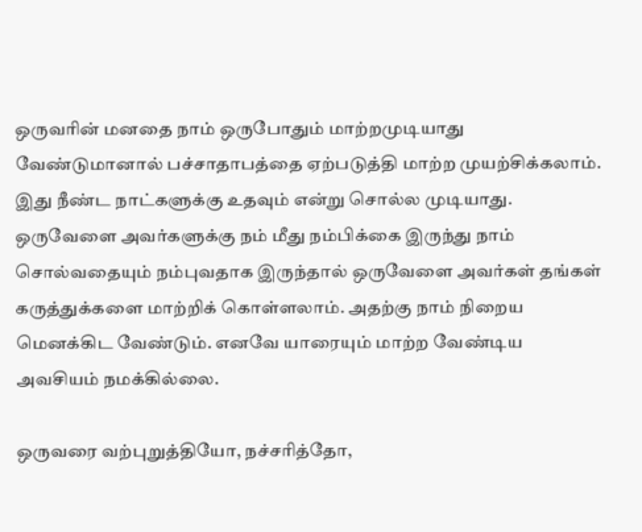ஒருவரின் மனதை நாம் ஒருபோதும் மாற்றமுடியாது வேண்டுமானால் பச்சாதாபத்தை ஏற்படுத்தி மாற்ற முயற்சிக்கலாம். இது நீண்ட நாட்களுக்கு உதவும் என்று சொல்ல முடியாது. ஒருவேளை அவர்களுக்கு நம் மீது நம்பிக்கை இருந்து நாம் சொல்வதையும் நம்புவதாக இருந்தால் ஒருவேளை அவர்கள் தங்கள் கருத்துக்களை மாற்றிக் கொள்ளலாம். அதற்கு நாம் நிறைய மெனக்கிட வேண்டும். எனவே யாரையும் மாற்ற வேண்டிய அவசியம் நமக்கில்லை.

ஒருவரை வற்புறுத்தியோ, நச்சரித்தோ,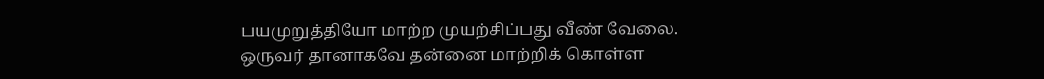பயமுறுத்தியோ மாற்ற முயற்சிப்பது வீண் வேலை. ஒருவர் தானாகவே தன்னை மாற்றிக் கொள்ள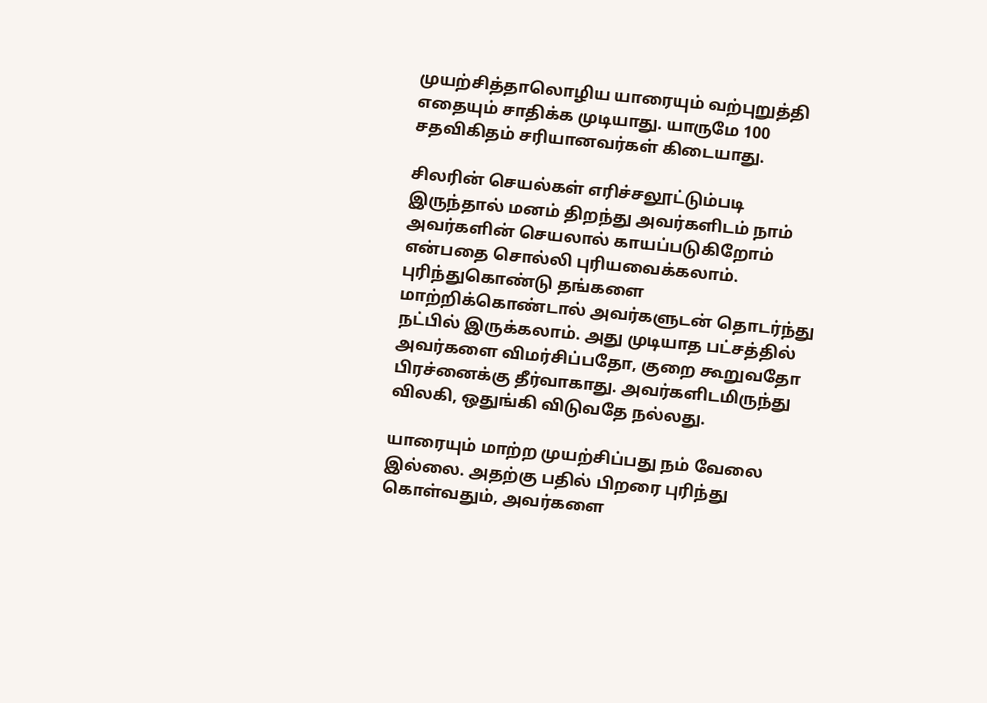முயற்சித்தாலொழிய யாரையும் வற்புறுத்தி எதையும் சாதிக்க முடியாது. யாருமே 100 சதவிகிதம் சரியானவர்கள் கிடையாது.

சிலரின் செயல்கள் எரிச்சலூட்டும்படி இருந்தால் மனம் திறந்து அவர்களிடம் நாம் அவர்களின் செயலால் காயப்படுகிறோம் என்பதை சொல்லி புரியவைக்கலாம். புரிந்துகொண்டு தங்களை மாற்றிக்கொண்டால் அவர்களுடன் தொடர்ந்து நட்பில் இருக்கலாம். அது முடியாத பட்சத்தில் அவர்களை விமர்சிப்பதோ, குறை கூறுவதோ பிரச்னைக்கு தீர்வாகாது. அவர்களிடமிருந்து விலகி, ஒதுங்கி விடுவதே நல்லது.

யாரையும் மாற்ற முயற்சிப்பது நம் வேலை இல்லை. அதற்கு பதில் பிறரை புரிந்து கொள்வதும், அவர்களை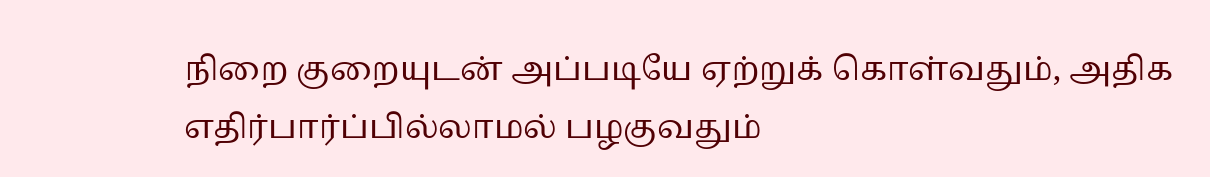நிறை குறையுடன் அப்படியே ஏற்றுக் கொள்வதும், அதிக எதிர்பார்ப்பில்லாமல் பழகுவதும்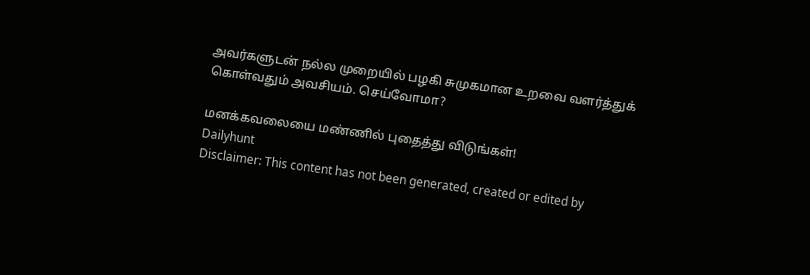அவர்களுடன் நல்ல முறையில் பழகி சுமுகமான உறவை வளர்த்துக் கொள்வதும் அவசியம். செய்வோமா?

மனக்கவலையை மண்ணில் புதைத்து விடுங்கள்!
Dailyhunt
Disclaimer: This content has not been generated, created or edited by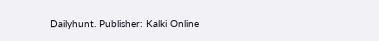Dailyhunt. Publisher: Kalki Online